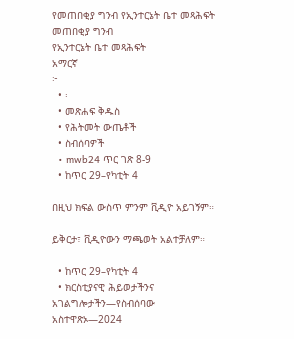የመጠበቂያ ግንብ የኢንተርኔት ቤተ መጻሕፍት
መጠበቂያ ግንብ
የኢንተርኔት ቤተ መጻሕፍት
አማርኛ
፦
  • ፡
  • መጽሐፍ ቅዱስ
  • የሕትመት ውጤቶች
  • ስብሰባዎች
  • mwb24 ጥር ገጽ 8-9
  • ከጥር 29–የካቲት 4

በዚህ ክፍል ውስጥ ምንም ቪዲዮ አይገኝም።

ይቅርታ፣ ቪዲዮውን ማጫወት አልተቻለም።

  • ከጥር 29–የካቲት 4
  • ክርስቲያናዊ ሕይወታችንና አገልግሎታችን—የስብሰባው አስተዋጽኦ—2024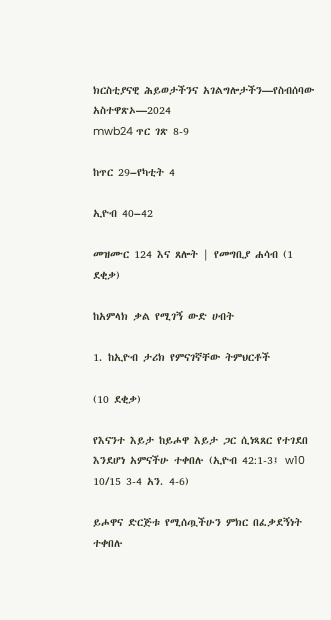ክርስቲያናዊ ሕይወታችንና አገልግሎታችን—የስብሰባው አስተዋጽኦ—2024
mwb24 ጥር ገጽ 8-9

ከጥር 29–የካቲት 4

ኢዮብ 40–42

መዝሙር 124 እና ጸሎት | የመግቢያ ሐሳብ (1 ደቂቃ)

ከአምላክ ቃል የሚገኝ ውድ ሀብት

1. ከኢዮብ ታሪክ የምናገኛቸው ትምህርቶች

(10 ደቂቃ)

የእናንተ እይታ ከይሖዋ እይታ ጋር ሲነጻጸር የተገደበ እንደሆነ አምናችሁ ተቀበሉ (ኢዮብ 42:1-3፤ w10 10/15 3-4 አን. 4-6)

ይሖዋና ድርጅቱ የሚሰጧችሁን ምክር በፈቃደኝነት ተቀበሉ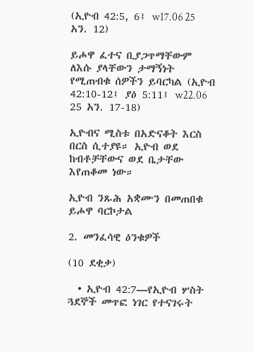(ኢዮብ 42:5, 6፤ w17.06 25 አን. 12)

ይሖዋ ፈተና ቢያጋጥማቸውም ለእሱ ያላቸውን ታማኝነት የሚጠብቁ ሰዎችን ይባርካል (ኢዮብ 42:10-12፤ ያዕ 5:11፤ w22.06 25 አን. 17-18)

ኢዮብና ሚስቱ በአድናቆት እርስ በርስ ሲተያዩ። ኢዮብ ወደ ከብቶቻቸውና ወደ ቤታቸው እየጠቆመ ነው።

ኢዮብ ንጹሕ አቋሙን በመጠበቁ ይሖዋ ባርኮታል

2. መንፈሳዊ ዕንቁዎች

(10 ደቂቃ)

  • ኢዮብ 42:7—የኢዮብ ሦስት ጓደኞች መጥፎ ነገር የተናገሩት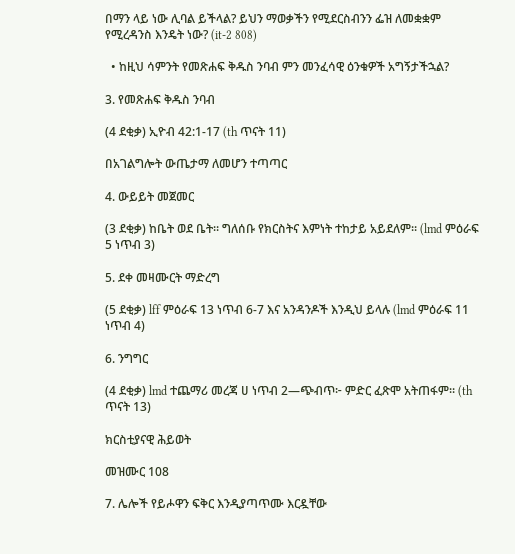በማን ላይ ነው ሊባል ይችላል? ይህን ማወቃችን የሚደርስብንን ፌዝ ለመቋቋም የሚረዳንስ እንዴት ነው? (it-2 808)

  • ከዚህ ሳምንት የመጽሐፍ ቅዱስ ንባብ ምን መንፈሳዊ ዕንቁዎች አግኝታችኋል?

3. የመጽሐፍ ቅዱስ ንባብ

(4 ደቂቃ) ኢዮብ 42:1-17 (th ጥናት 11)

በአገልግሎት ውጤታማ ለመሆን ተጣጣር

4. ውይይት መጀመር

(3 ደቂቃ) ከቤት ወደ ቤት። ግለሰቡ የክርስትና እምነት ተከታይ አይደለም። (lmd ምዕራፍ 5 ነጥብ 3)

5. ደቀ መዛሙርት ማድረግ

(5 ደቂቃ) lff ምዕራፍ 13 ነጥብ 6-7 እና አንዳንዶች እንዲህ ይላሉ (lmd ምዕራፍ 11 ነጥብ 4)

6. ንግግር

(4 ደቂቃ) lmd ተጨማሪ መረጃ ሀ ነጥብ 2—ጭብጥ፦ ምድር ፈጽሞ አትጠፋም። (th ጥናት 13)

ክርስቲያናዊ ሕይወት

መዝሙር 108

7. ሌሎች የይሖዋን ፍቅር እንዲያጣጥሙ እርዷቸው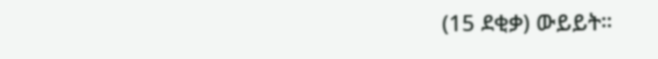(15 ደቂቃ) ውይይት።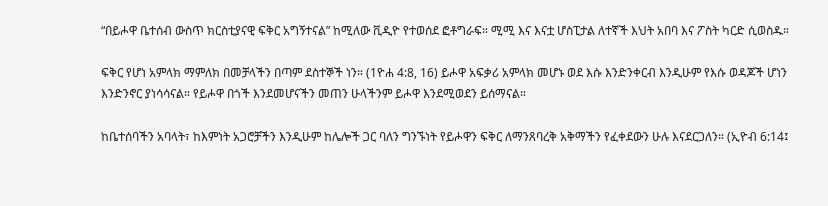“በይሖዋ ቤተሰብ ውስጥ ክርስቲያናዊ ፍቅር አግኝተናል” ከሚለው ቪዲዮ የተወሰደ ፎቶግራፍ። ሚሚ እና እናቷ ሆስፒታል ለተኛች እህት አበባ እና ፖስት ካርድ ሲወስዱ።

ፍቅር የሆነ አምላክ ማምለክ በመቻላችን በጣም ደስተኞች ነን። (1ዮሐ 4:8, 16) ይሖዋ አፍቃሪ አምላክ መሆኑ ወደ እሱ እንድንቀርብ እንዲሁም የእሱ ወዳጆች ሆነን እንድንኖር ያነሳሳናል። የይሖዋ በጎች እንደመሆናችን መጠን ሁላችንም ይሖዋ እንደሚወደን ይሰማናል።

ከቤተሰባችን አባላት፣ ከእምነት አጋሮቻችን እንዲሁም ከሌሎች ጋር ባለን ግንኙነት የይሖዋን ፍቅር ለማንጸባረቅ አቅማችን የፈቀደውን ሁሉ እናደርጋለን። (ኢዮብ 6:14፤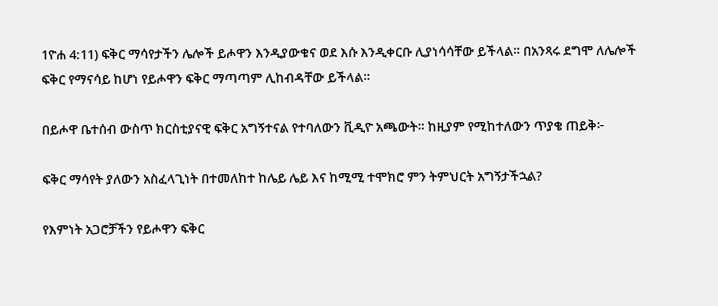1ዮሐ 4:11) ፍቅር ማሳየታችን ሌሎች ይሖዋን እንዲያውቁና ወደ እሱ እንዲቀርቡ ሊያነሳሳቸው ይችላል። በአንጻሩ ደግሞ ለሌሎች ፍቅር የማናሳይ ከሆነ የይሖዋን ፍቅር ማጣጣም ሊከብዳቸው ይችላል።

በይሖዋ ቤተሰብ ውስጥ ክርስቲያናዊ ፍቅር አግኝተናል የተባለውን ቪዲዮ አጫውት። ከዚያም የሚከተለውን ጥያቄ ጠይቅ፦

ፍቅር ማሳየት ያለውን አስፈላጊነት በተመለከተ ከሌይ ሌይ እና ከሚሚ ተሞክሮ ምን ትምህርት አግኝታችኋል?

የእምነት አጋሮቻችን የይሖዋን ፍቅር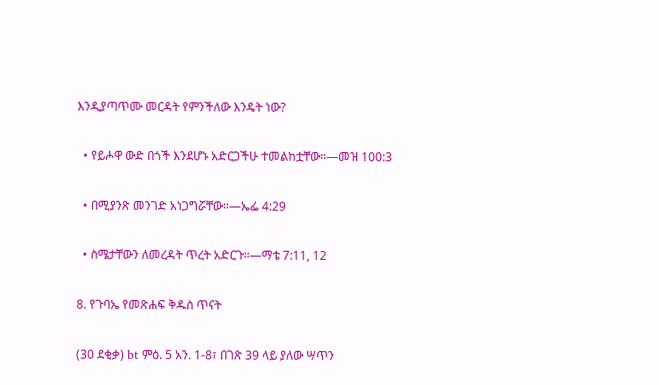እንዲያጣጥሙ መርዳት የምንችለው እንዴት ነው?

  • የይሖዋ ውድ በጎች እንደሆኑ አድርጋችሁ ተመልከቷቸው።—መዝ 100:3

  • በሚያንጽ መንገድ አነጋግሯቸው።—ኤፌ 4:29

  • ስሜታቸውን ለመረዳት ጥረት አድርጉ።—ማቴ 7:11, 12

8. የጉባኤ የመጽሐፍ ቅዱስ ጥናት

(30 ደቂቃ) bt ምዕ. 5 አን. 1-8፣ በገጽ 39 ላይ ያለው ሣጥን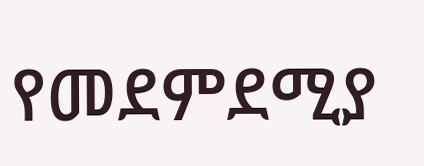የመደምደሚያ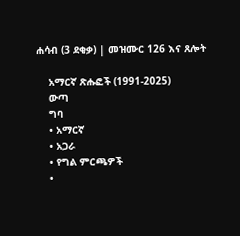ሐሳብ (3 ደቂቃ) | መዝሙር 126 እና ጸሎት

    አማርኛ ጽሑፎች (1991-2025)
    ውጣ
    ግባ
    • አማርኛ
    • አጋራ
    • የግል ምርጫዎች
    •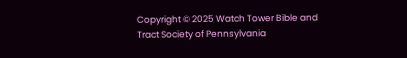Copyright © 2025 Watch Tower Bible and Tract Society of Pennsylvania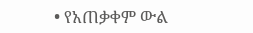• የአጠቃቀም ውል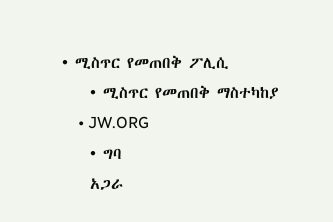• ሚስጥር የመጠበቅ ፖሊሲ
    • ሚስጥር የመጠበቅ ማስተካከያ
    • JW.ORG
    • ግባ
    አጋራ